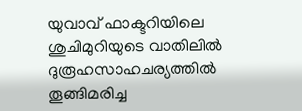യുവാവ് ഫാക്ടറിയിലെ ശുചിമുറിയുടെ വാതിലില്‍ ദുരൂഹസാഹചര്യത്തില്‍ തൂങ്ങിമരിച്ച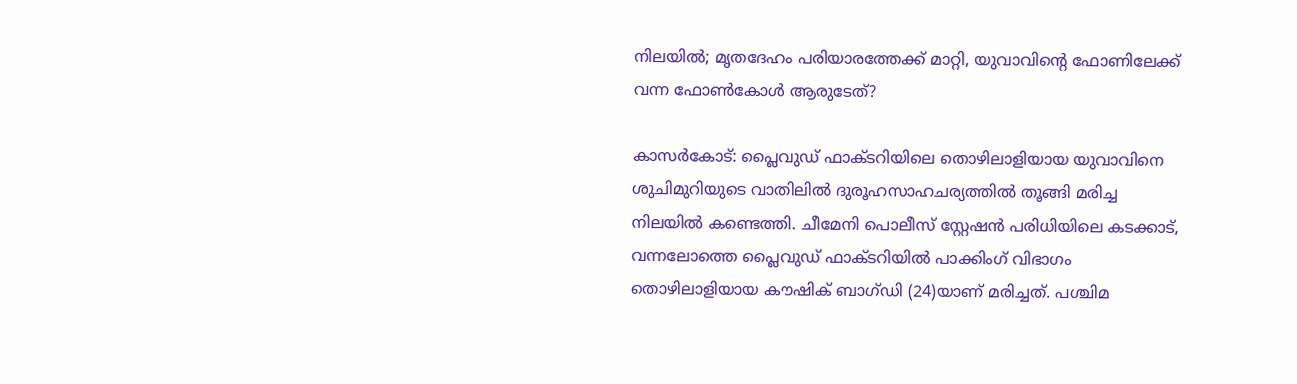നിലയില്‍; മൃതദേഹം പരിയാരത്തേക്ക് മാറ്റി, യുവാവിന്റെ ഫോണിലേക്ക് വന്ന ഫോണ്‍കോള്‍ ആരുടേത്?

കാസര്‍കോട്: പ്ലൈവുഡ് ഫാക്ടറിയിലെ തൊഴിലാളിയായ യുവാവിനെ ശുചിമുറിയുടെ വാതിലില്‍ ദുരൂഹസാഹചര്യത്തില്‍ തൂങ്ങി മരിച്ച നിലയില്‍ കണ്ടെത്തി. ചീമേനി പൊലീസ് സ്റ്റേഷന്‍ പരിധിയിലെ കടക്കാട്, വന്നലോത്തെ പ്ലൈവുഡ് ഫാക്ടറിയില്‍ പാക്കിംഗ് വിഭാഗം തൊഴിലാളിയായ കൗഷിക് ബാഗ്ഡി (24)യാണ് മരിച്ചത്. പശ്ചിമ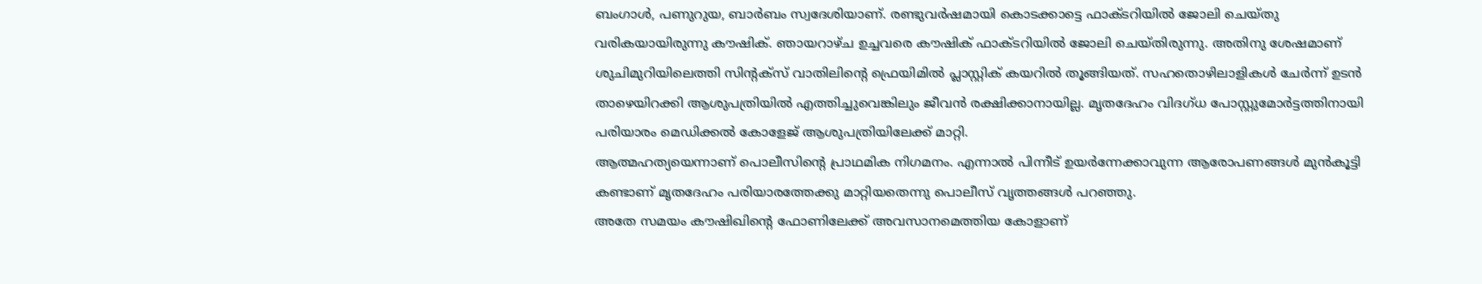ബംഗാള്‍, പണുറുയ, ബാര്‍ബം സ്വദേശിയാണ്. രണ്ടുവര്‍ഷമായി കൊടക്കാട്ടെ ഫാക്ടറിയില്‍ ജോലി ചെയ്തു വരികയായിരുന്നു കൗഷിക്. ഞായറാഴ്ച ഉച്ചവരെ കൗഷിക് ഫാക്ടറിയില്‍ ജോലി ചെയ്തിരുന്നു. അതിനു ശേഷമാണ് ശുചിമുറിയിലെത്തി സിന്റക്‌സ് വാതിലിന്റെ ഫ്രെയിമില്‍ പ്ലാസ്റ്റിക് കയറില്‍ തൂങ്ങിയത്. സഹതൊഴിലാളികള്‍ ചേര്‍ന്ന് ഉടന്‍ താഴെയിറക്കി ആശുപത്രിയില്‍ എത്തിച്ചുവെങ്കിലും ജീവന്‍ രക്ഷിക്കാനായില്ല. മൃതദേഹം വിദഗ്ധ പോസ്റ്റുമോര്‍ട്ടത്തിനായി പരിയാരം മെഡിക്കല്‍ കോളേജ് ആശുപത്രിയിലേക്ക് മാറ്റി.
ആത്മഹത്യയെന്നാണ് പൊലീസിന്റെ പ്രാഥമിക നിഗമനം. എന്നാല്‍ പിന്നീട് ഉയര്‍ന്നേക്കാവുന്ന ആരോപണങ്ങള്‍ മുന്‍കൂട്ടി കണ്ടാണ് മൃതദേഹം പരിയാരത്തേക്കു മാറ്റിയതെന്നു പൊലീസ് വൃത്തങ്ങള്‍ പറഞ്ഞു.
അതേ സമയം കൗഷിഖിന്റെ ഫോണിലേക്ക് അവസാനമെത്തിയ കോളാണ്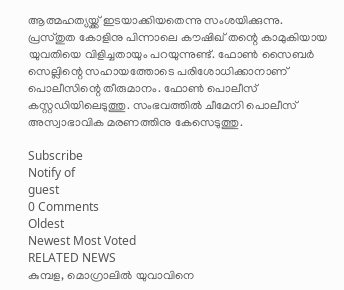ആത്മഹത്യയ്ക്ക് ഇടയാക്കിയതെന്നു സംശയിക്കുന്നു. പ്രസ്തുത കോളിനു പിന്നാലെ കൗഷിഖ് തന്റെ കാമുകിയായ യുവതിയെ വിളിച്ചതായും പറയുന്നുണ്ട്. ഫോണ്‍ സൈബര്‍ സെല്ലിന്റെ സഹായത്തോടെ പരിശോധിക്കാനാണ് പൊലീസിന്റെ തീരുമാനം. ഫോണ്‍ പൊലീസ് കസ്റ്റഡിയിലെടുത്തു. സംഭവത്തില്‍ ചീമേനി പൊലീസ് അസ്വാഭാവിക മരണത്തിനു കേസെടുത്തു.

Subscribe
Notify of
guest
0 Comments
Oldest
Newest Most Voted
RELATED NEWS
കുമ്പള, മൊഗ്രാലില്‍ യുവാവിനെ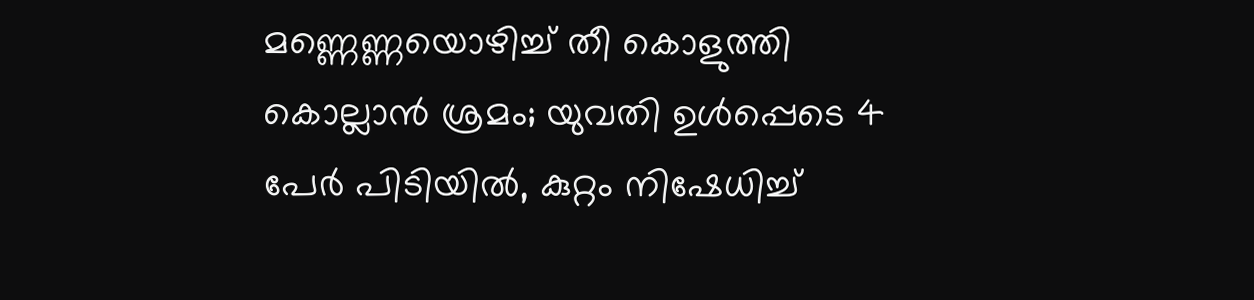മണ്ണെണ്ണയൊഴിച്ച് തീ കൊളുത്തി കൊല്ലാന്‍ ശ്രമം; യുവതി ഉള്‍പ്പെടെ 4 പേര്‍ പിടിയില്‍, കുറ്റം നിഷേധിച്ച്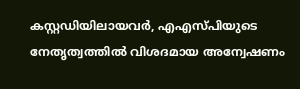കസ്റ്റഡിയിലായവര്‍, എഎസ്പിയുടെ നേതൃത്വത്തില്‍ വിശദമായ അന്വേഷണം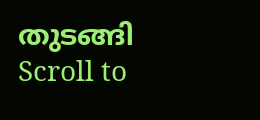തുടങ്ങി
Scroll to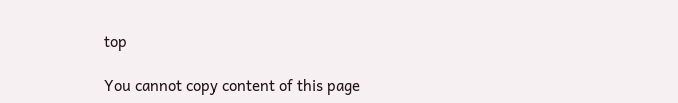top

You cannot copy content of this page